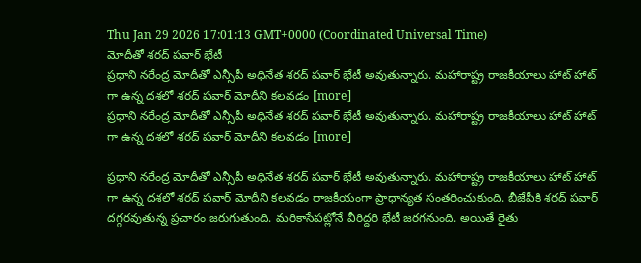Thu Jan 29 2026 17:01:13 GMT+0000 (Coordinated Universal Time)
మోదీతో శరద్ పవార్ భేటీ
ప్రధాని నరేంద్ర మోదీతో ఎన్సీపీ అధినేత శరద్ పవార్ భేటీ అవుతున్నారు. మహారాష్ట్ర రాజకీయాలు హాట్ హాట్ గా ఉన్న దశలో శరద్ పవార్ మోదీని కలవడం [more]
ప్రధాని నరేంద్ర మోదీతో ఎన్సీపీ అధినేత శరద్ పవార్ భేటీ అవుతున్నారు. మహారాష్ట్ర రాజకీయాలు హాట్ హాట్ గా ఉన్న దశలో శరద్ పవార్ మోదీని కలవడం [more]

ప్రధాని నరేంద్ర మోదీతో ఎన్సీపీ అధినేత శరద్ పవార్ భేటీ అవుతున్నారు. మహారాష్ట్ర రాజకీయాలు హాట్ హాట్ గా ఉన్న దశలో శరద్ పవార్ మోదీని కలవడం రాజకీయంగా ప్రాధాన్యత సంతరించుకుంది. బీజేపీకి శరద్ పవార్ దగ్గరవుతున్న ప్రచారం జరుగుతుంది. మరికాసేపట్లోనే వీరిద్దరి భేటీ జరగనుంది. అయితే రైతు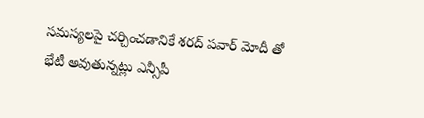సమస్యలపై చర్చించడానికే శరద్ పవార్ మోదీ తో భేటీ అవుతున్నట్లు ఎన్సీపీ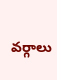వర్గాలు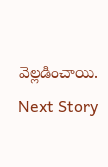వెల్లడించాయి.
Next Story